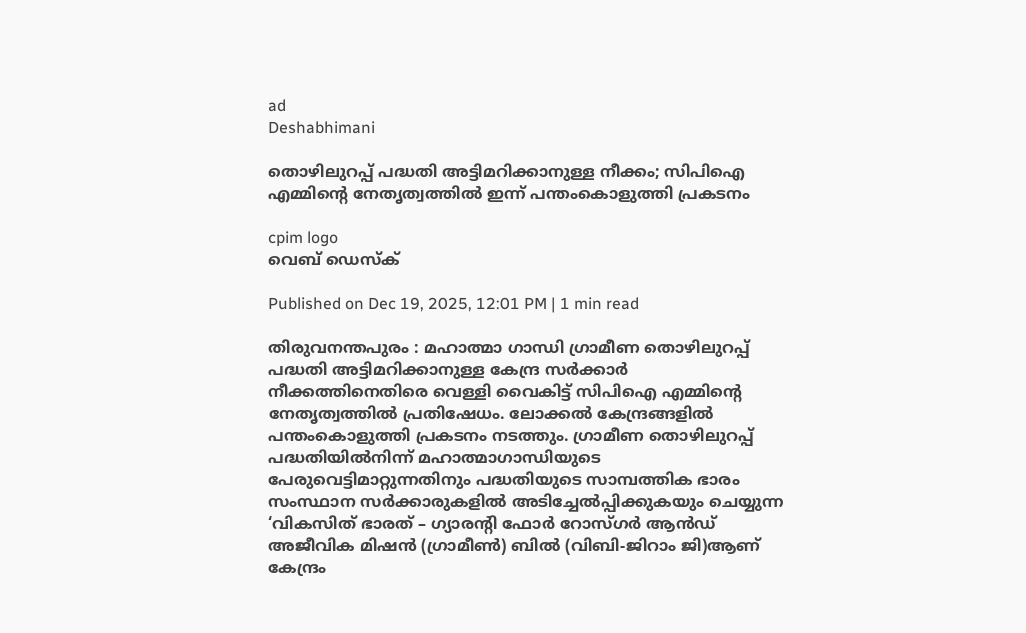ad
Deshabhimani

തൊഴിലുറപ്പ് പദ്ധതി അട്ടിമറിക്കാനുള്ള നീക്കം; സിപിഐ എമ്മിന്റെ നേതൃത്വത്തിൽ ഇന്ന് പന്തംകൊളുത്തി പ്രകടനം

cpim logo
വെബ് ഡെസ്ക്

Published on Dec 19, 2025, 12:01 PM | 1 min read

തിരുവനന്തപുരം : മഹാത്മാ ഗാന്ധി ഗ്രാമീണ തൊഴിലുറപ്പ് പദ്ധതി അട്ടിമറിക്കാനുള്ള കേന്ദ്ര സർക്കാർ നീക്കത്തിനെതിരെ വെള്ളി വൈകിട്ട് സിപിഐ എമ്മിന്റെ നേതൃത്വത്തിൽ പ്രതിഷേധം. ലോക്കൽ കേന്ദ്രങ്ങളിൽ പന്തംകൊളുത്തി പ്രകടനം നടത്തും. ഗ്രാമീണ തൊഴിലുറപ്പ്‌ പദ്ധതിയിൽനിന്ന് മഹാത്മാഗാന്ധിയുടെ പേരുവെട്ടിമാറ്റുന്നതിനും പദ്ധതിയുടെ സാമ്പത്തിക ഭാരം സംസ്ഥാന സർക്കാരുകളിൽ അടിച്ചേൽപ്പിക്കുകയും ചെയ്യുന്ന ‘വികസിത്‌ ഭാരത്‌ – ഗ്യാരന്റി ഫോർ റോസ്‌ഗർ ആൻഡ്‌ അജീവിക മിഷൻ (ഗ്രാമീൺ) ബിൽ (വിബി-ജിറാം ജി)ആണ് കേന്ദ്രം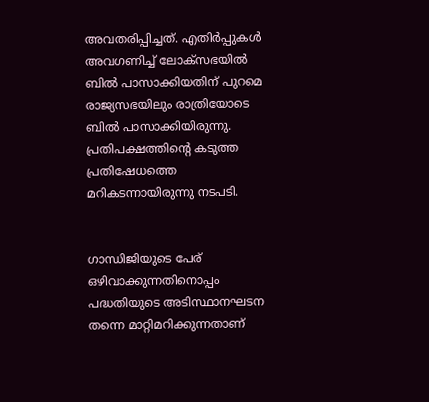അവതരിപ്പിച്ചത്. എതിർപ്പുകൾ അവഗണിച്ച് ലോക്സഭയിൽ ബിൽ പാസാക്കിയതിന് പുറമെ രാജ്യസഭയിലും രാത്രിയോടെ ബിൽ പാസാക്കിയിരുന്നു. പ്രതിപക്ഷത്തിന്റെ കടുത്ത പ്രതിഷേധത്തെ മറികടന്നായിരുന്നു നടപടി.


ഗാന്ധിജിയുടെ പേര്‌ ഒഴിവാക്കുന്നതിനൊപ്പം പദ്ധതിയുടെ അടിസ്ഥാനഘടന തന്നെ മാറ്റിമറിക്കുന്നതാണ്‌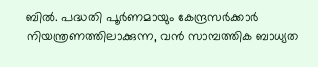ബിൽ. പദ്ധതി പൂർണമായും കേന്ദ്രസർക്കാർ നിയന്ത്രണത്തിലാക്കുന്ന, വൻ സാമ്പത്തിക ബാധ്യത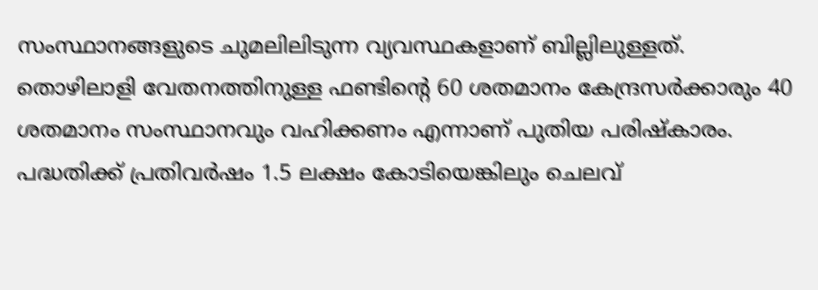സംസ്ഥാനങ്ങളുടെ ചുമലിലിടുന്ന വ്യവസ്ഥകളാണ്‌ ബില്ലിലുള്ളത്‌. തൊഴിലാളി വേതനത്തിനുള്ള ഫണ്ടിന്റെ 60 ശതമാനം കേന്ദ്രസർക്കാരും 40 ശതമാനം സംസ്ഥാനവും വഹിക്കണം എന്നാണ്‌ പുതിയ പരിഷ്‌കാരം. പദ്ധതിക്ക്‌ പ്രതിവർഷം 1.5 ലക്ഷം കോടിയെങ്കിലും ചെലവ്‌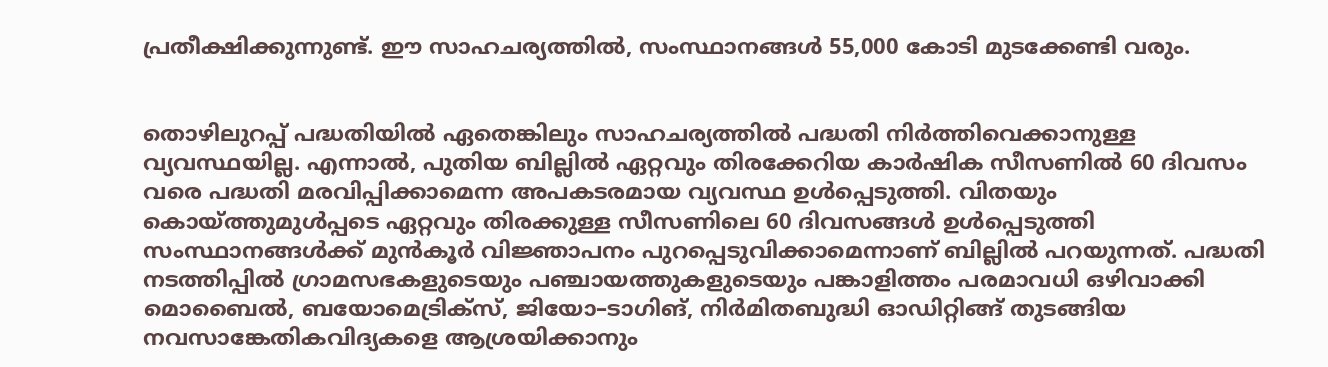പ്രതീക്ഷിക്കുന്നുണ്ട്‌. ഇ‍ൗ സാഹചര്യത്തിൽ, സംസ്ഥാനങ്ങൾ 55,000 കോടി മുടക്കേണ്ടി വരും.


തൊഴിലുറപ്പ്‌ പദ്ധതിയിൽ ഏതെങ്കിലും സാഹചര്യത്തിൽ പദ്ധതി നിർത്തിവെക്കാനുള്ള വ്യവസ്ഥയില്ല. എന്നാൽ, പുതിയ ബില്ലിൽ ഏറ്റവും തിരക്കേറിയ കാർഷിക സീസണിൽ 60 ദിവസം വരെ പദ്ധതി മരവിപ്പിക്കാമെന്ന അപകടരമായ വ്യവസ്ഥ ഉൾപ്പെടുത്തി. വിതയും കൊയ്‌ത്തുമുൾപ്പടെ ഏറ്റവും തിരക്കുള്ള സീസണിലെ 60 ദിവസങ്ങൾ ഉൾപ്പെടുത്തി സംസ്ഥാനങ്ങൾക്ക്‌ മുൻകൂർ വിജ്ഞാപനം പുറപ്പെടുവിക്കാമെന്നാണ്‌ ബില്ലിൽ പറയുന്നത്‌. പദ്ധതി നടത്തിപ്പിൽ ഗ്രാമസഭകളുടെയും പഞ്ചായത്തുകളുടെയും പങ്കാളിത്തം പരമാവധി ഒഴിവാക്കി മൊബൈൽ, ബയോമെട്രിക്‌സ്‌, ജിയോ–ടാഗിങ്, നിർമിതബുദ്ധി ഓഡിറ്റിങ്ങ്‌ തുടങ്ങിയ നവസാങ്കേതികവിദ്യകളെ ആശ്രയിക്കാനും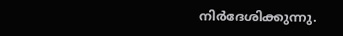നിർദേശിക്കുന്നു.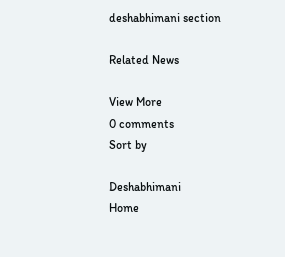deshabhimani section

Related News

View More
0 comments
Sort by

Deshabhimani
Home